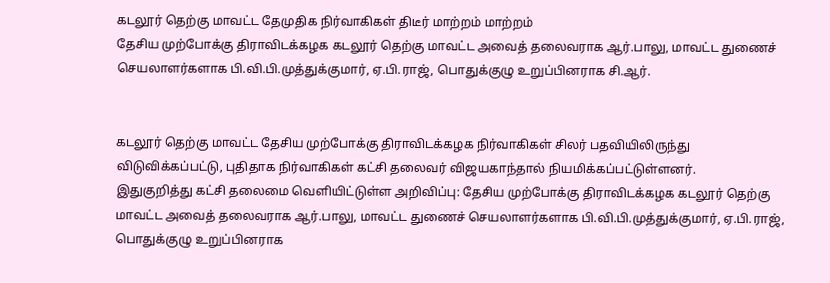கடலூர் தெற்கு மாவட்ட தேமுதிக நிர்வாகிகள் திடீர் மாற்றம் மாற்றம்
தேசிய முற்போக்கு திராவிடக்கழக கடலூர் தெற்கு மாவட்ட அவைத் தலைவராக ஆர்.பாலு, மாவட்ட துணைச் செயலாளர்களாக பி.வி.பி.முத்துக்குமார், ஏ.பி.ராஜ், பொதுக்குழு உறுப்பினராக சி.ஆர்.


கடலூர் தெற்கு மாவட்ட தேசிய முற்போக்கு திராவிடக்கழக நிர்வாகிகள் சிலர் பதவியிலிருந்து விடுவிக்கப்பட்டு, புதிதாக நிர்வாகிகள் கட்சி தலைவர் விஜயகாந்தால் நியமிக்கப்பட்டுள்ளனர்.
இதுகுறித்து கட்சி தலைமை வெளியிட்டுள்ள அறிவிப்பு: தேசிய முற்போக்கு திராவிடக்கழக கடலூர் தெற்கு மாவட்ட அவைத் தலைவராக ஆர்.பாலு, மாவட்ட துணைச் செயலாளர்களாக பி.வி.பி.முத்துக்குமார், ஏ.பி.ராஜ், பொதுக்குழு உறுப்பினராக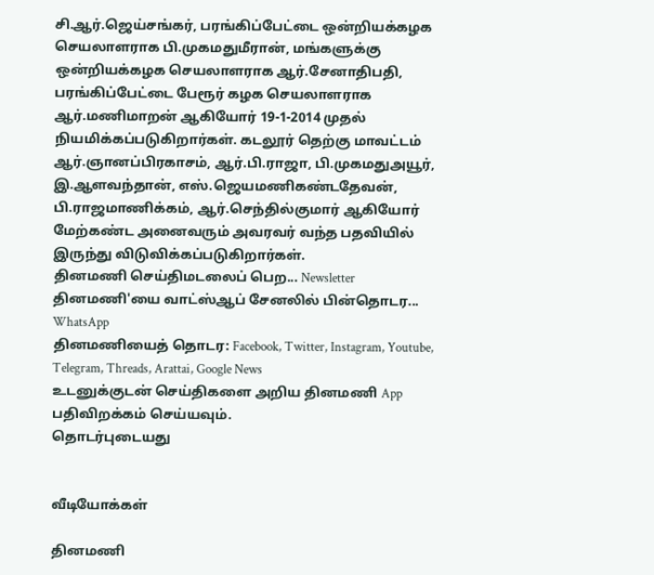சி.ஆர்.ஜெய்சங்கர், பரங்கிப்பேட்டை ஒன்றியக்கழக செயலாளராக பி.முகமதுமீரான், மங்களுக்கு ஒன்றியக்கழக செயலாளராக ஆர்.சேனாதிபதி, பரங்கிப்பேட்டை பேரூர் கழக செயலாளராக ஆர்.மணிமாறன் ஆகியோர் 19-1-2014 முதல் நியமிக்கப்படுகிறார்கள். கடலூர் தெற்கு மாவட்டம் ஆர்.ஞானப்பிரகாசம், ஆர்.பி.ராஜா, பி.முகமதுஅயூர், இ.ஆளவந்தான், எஸ்.ஜெயமணிகண்டதேவன், பி.ராஜமாணிக்கம், ஆர்.செந்தில்குமார் ஆகியோர் மேற்கண்ட அனைவரும் அவரவர் வந்த பதவியில் இருந்து விடுவிக்கப்படுகிறார்கள்.
தினமணி செய்திமடலைப் பெற... Newsletter
தினமணி'யை வாட்ஸ்ஆப் சேனலில் பின்தொடர... WhatsApp
தினமணியைத் தொடர: Facebook, Twitter, Instagram, Youtube, Telegram, Threads, Arattai, Google News
உடனுக்குடன் செய்திகளை அறிய தினமணி App பதிவிறக்கம் செய்யவும்.
தொடர்புடையது


வீடியோக்கள்

தினமணி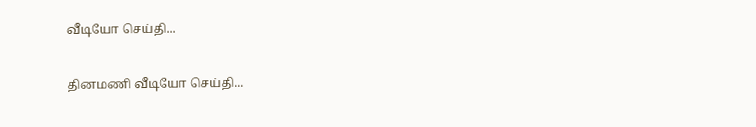வீடியோ செய்தி...

தினமணி வீடியோ செய்தி...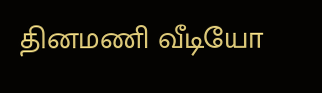தினமணி வீடியோ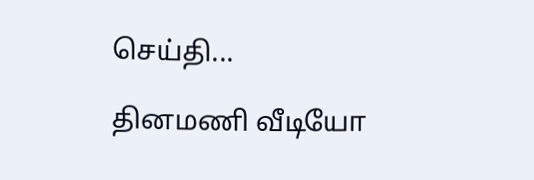செய்தி...

தினமணி வீடியோ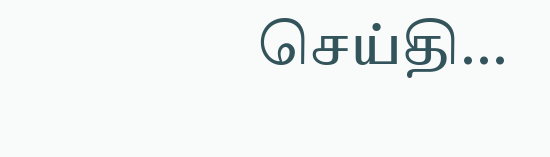செய்தி...